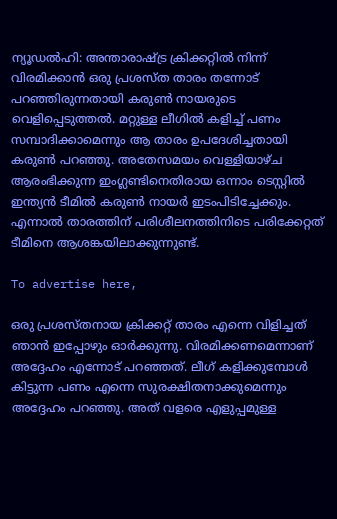ന്യൂഡല്‍ഹി: അന്താരാഷ്ട്ര ക്രിക്കറ്റില്‍ നിന്ന് വിരമിക്കാന്‍ ഒരു പ്രശസ്ത താരം തന്നോട് പറഞ്ഞിരുന്നതായി കരുണ്‍ നായരുടെ വെളിപ്പെടുത്തല്‍. മറ്റുള്ള ലീഗില്‍ കളിച്ച് പണം സമ്പാദിക്കാമെന്നും ആ താരം ഉപദേശിച്ചതായി കരുണ്‍ പറഞ്ഞു. അതേസമയം വെള്ളിയാഴ്ച ആരംഭിക്കുന്ന ഇംഗ്ലണ്ടിനെതിരായ ഒന്നാം ടെസ്റ്റില്‍ ഇന്ത്യന്‍ ടീമില്‍ കരുണ്‍ നായര്‍ ഇടംപിടിച്ചേക്കും. എന്നാൽ താരത്തിന് പരിശീലനത്തിനിടെ പരിക്കേറ്റത് ടീമിനെ ആശങ്കയിലാക്കുന്നുണ്ട്.

To advertise here,

ഒരു പ്രശസ്തനായ ക്രിക്കറ്റ് താരം എന്നെ വിളിച്ചത് ഞാന്‍ ഇപ്പോഴും ഓര്‍ക്കുന്നു. വിരമിക്കണമെന്നാണ് അദ്ദേഹം എന്നോട് പറഞ്ഞത്. ലീഗ് കളിക്കുമ്പോള്‍ കിട്ടുന്ന പണം എന്നെ സുരക്ഷിതനാക്കുമെന്നും അദ്ദേഹം പറഞ്ഞു. അത് വളരെ എളുപ്പമുള്ള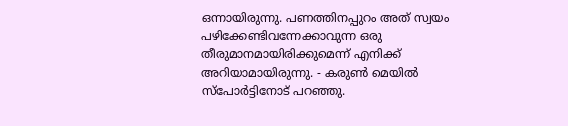ഒന്നായിരുന്നു. പണത്തിനപ്പുറം അത് സ്വയം പഴിക്കേണ്ടിവന്നേക്കാവുന്ന ഒരു തീരുമാനമായിരിക്കുമെന്ന് എനിക്ക് അറിയാമായിരുന്നു. - കരുണ്‍ മെയില്‍ സ്‌പോര്‍ട്ടിനോട് പറഞ്ഞു.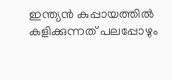ഇന്ത്യന്‍ കുപ്പായത്തില്‍ കളിക്കുന്നത് പലപ്പോഴും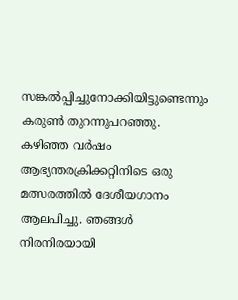സങ്കല്‍പ്പിച്ചുനോക്കിയിട്ടുണ്ടെന്നും കരുണ്‍ തുറന്നുപറഞ്ഞു. കഴിഞ്ഞ വര്‍ഷം ആഭ്യന്തരക്രിക്കറ്റിനിടെ ഒരു മത്സരത്തില്‍ ദേശീയഗാനം ആലപിച്ചു. ഞങ്ങള്‍ നിരനിരയായി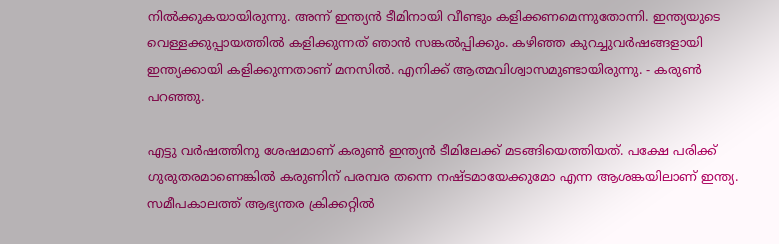നില്‍ക്കുകയായിരുന്നു. അന്ന് ഇന്ത്യന്‍ ടീമിനായി വീണ്ടും കളിക്കണമെന്നുതോന്നി. ഇന്ത്യയുടെ വെള്ളക്കുപ്പായത്തില്‍ കളിക്കുന്നത് ഞാന്‍ സങ്കല്‍പ്പിക്കും. കഴിഞ്ഞ കുറച്ചുവര്‍ഷങ്ങളായി ഇന്ത്യക്കായി കളിക്കുന്നതാണ് മനസില്‍. എനിക്ക് ആത്മവിശ്വാസമുണ്ടായിരുന്നു. - കരുണ്‍ പറഞ്ഞു.

എട്ടു വര്‍ഷത്തിനു ശേഷമാണ് കരുണ്‍ ഇന്ത്യന്‍ ടീമിലേക്ക് മടങ്ങിയെത്തിയത്. പക്ഷേ പരിക്ക് ഗുരുതരമാണെങ്കില്‍ കരുണിന് പരമ്പര തന്നെ നഷ്ടമായേക്കുമോ എന്ന ആശങ്കയിലാണ് ഇന്ത്യ. സമീപകാലത്ത് ആഭ്യന്തര ക്രിക്കറ്റില്‍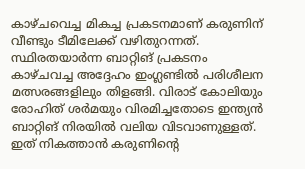കാഴ്ചവെച്ച മികച്ച പ്രകടനമാണ് കരുണിന് വീണ്ടും ടീമിലേക്ക് വഴിതുറന്നത്. സ്ഥിരതയാര്‍ന്ന ബാറ്റിങ് പ്രകടനം കാഴ്ചവച്ച അദ്ദേഹം ഇംഗ്ലണ്ടില്‍ പരിശീലന മത്സരങ്ങളിലും തിളങ്ങി. വിരാട് കോലിയും രോഹിത്‌ ശര്‍മയും വിരമിച്ചതോടെ ഇന്ത്യന്‍ ബാറ്റിങ് നിരയില്‍ വലിയ വിടവാണുള്ളത്. ഇത് നികത്താന്‍ കരുണിന്റെ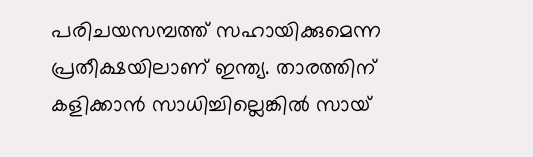പരിചയസമ്പത്ത് സഹായിക്കുമെന്ന പ്രതീക്ഷയിലാണ് ഇന്ത്യ. താരത്തിന് കളിക്കാന്‍ സാധിച്ചില്ലെങ്കില്‍ സായ്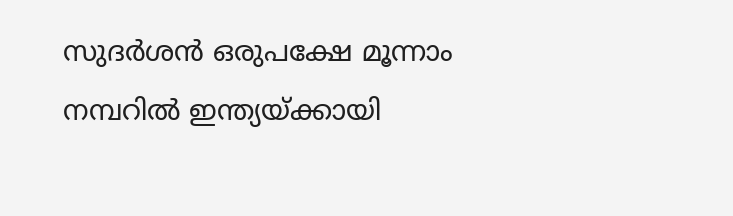സുദര്‍ശന്‍ ഒരുപക്ഷേ മൂന്നാം നമ്പറില്‍ ഇന്ത്യയ്ക്കായി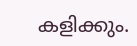കളിക്കും.